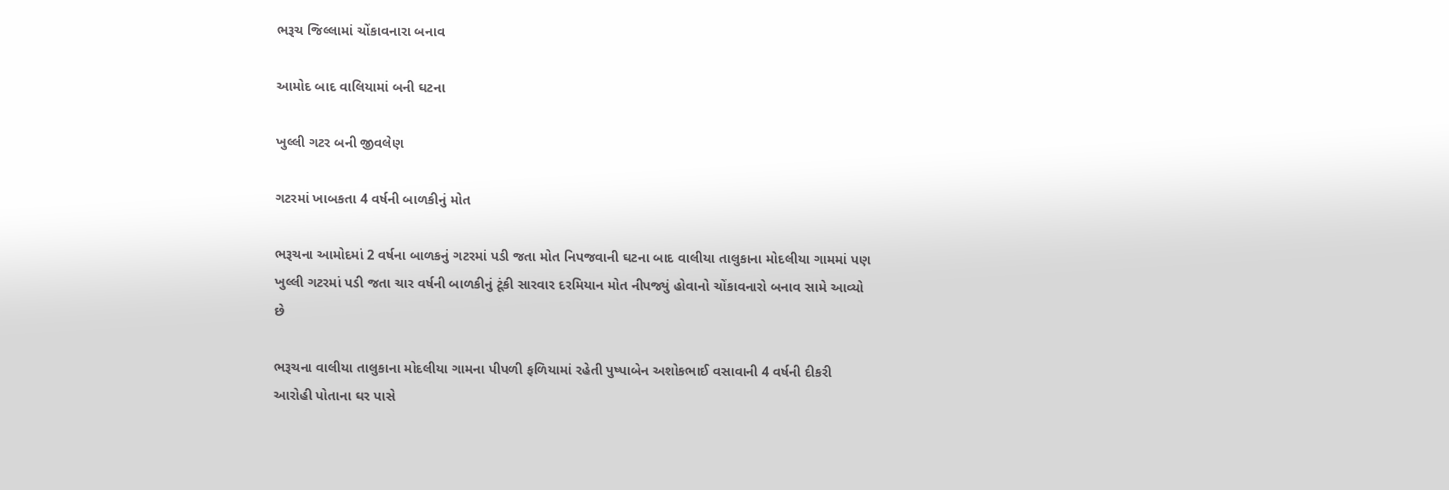ભરૂચ જિલ્લામાં ચોંકાવનારા બનાવ

આમોદ બાદ વાલિયામાં બની ઘટના

ખુલ્લી ગટર બની જીવલેણ

ગટરમાં ખાબકતા 4 વર્ષની બાળકીનું મોત

ભરૂચના આમોદમાં 2 વર્ષના બાળકનું ગટરમાં પડી જતા મોત નિપજવાની ઘટના બાદ વાલીયા તાલુકાના મોદલીયા ગામમાં પણ ખુલ્લી ગટરમાં પડી જતા ચાર વર્ષની બાળકીનું ટૂંકી સારવાર દરમિયાન મોત નીપજ્યું હોવાનો ચોંકાવનારો બનાવ સામે આવ્યો છે

ભરૂચના વાલીયા તાલુકાના મોદલીયા ગામના પીપળી ફળિયામાં રહેતી પુષ્પાબેન અશોકભાઈ વસાવાની 4 વર્ષની દીકરી આરોહી પોતાના ઘર પાસે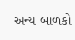અન્ય બાળકો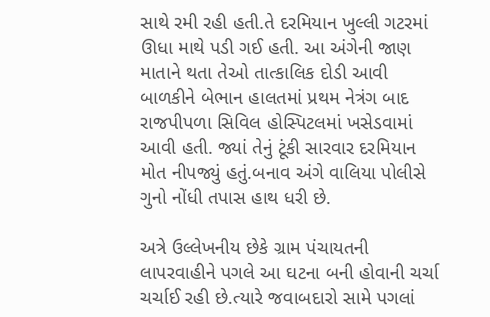સાથે રમી રહી હતી.તે દરમિયાન ખુલ્લી ગટરમાં ઊધા માથે પડી ગઈ હતી. આ અંગેની જાણ માતાને થતા તેઓ તાત્કાલિક દોડી આવી બાળકીને બેભાન હાલતમાં પ્રથમ નેત્રંગ બાદ રાજપીપળા સિવિલ હોસ્પિટલમાં ખસેડવામાં આવી હતી. જ્યાં તેનું ટૂંકી સારવાર દરમિયાન મોત નીપજ્યું હતું.બનાવ અંગે વાલિયા પોલીસે ગુનો નોંધી તપાસ હાથ ધરી છે.

અત્રે ઉલ્લેખનીય છેકે ગ્રામ પંચાયતની લાપરવાહીને પગલે આ ઘટના બની હોવાની ચર્ચા ચર્ચાઈ રહી છે.ત્યારે જવાબદારો સામે પગલાં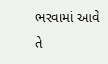ભરવામાં આવે તે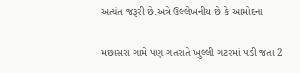અત્યંત જરૂરી છે.અત્રે ઉલ્લેખનીય છે કે આમોદના

મછાસરા ગામે પણ ગતરાતે ખુલ્લી ગટરમાં પડી જતા 2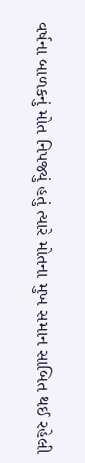વર્ષના બાળકનું મોત નિપજ્યું હતું ત્યારે મોતના મુખ સમાન સાબિત થઈ રહેલી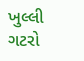ખુલ્લી ગટરો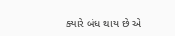ક્યારે બંધ થાય છે એ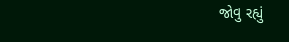જોવુ રહ્યું